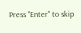Press "Enter" to skip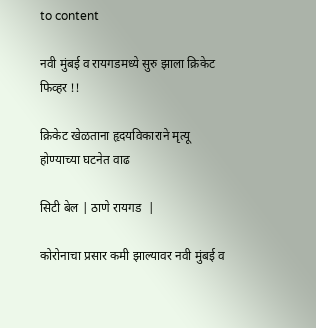to content

नवी मुंबई व रायगडमध्ये सुरु झाला क्रिकेट फिव्हर !!

क्रिकेट खेळताना हृदयविकाराने मृत्यू होण्याच्या घटनेत वाढ

सिटी बेल | ठाणे रायगड  |

कोरोनाचा प्रसार कमी झाल्यावर नवी मुंबई व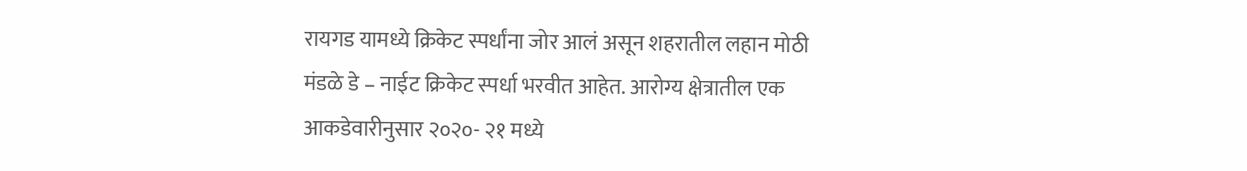रायगड यामध्ये क्रिकेट स्पर्धांना जोर आलं असून शहरातील लहान मोठी मंडळे डे – नाईट क्रिकेट स्पर्धा भरवीत आहेत. आरोग्य क्षेत्रातील एक आकडेवारीनुसार २०२०- २१ मध्ये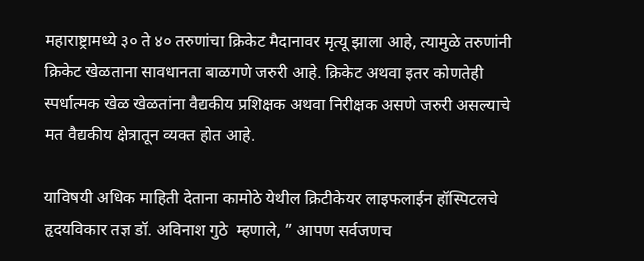महाराष्ट्रामध्ये ३० ते ४० तरुणांचा क्रिकेट मैदानावर मृत्यू झाला आहे, त्यामुळे तरुणांनी क्रिकेट खेळताना सावधानता बाळगणे जरुरी आहे. क्रिकेट अथवा इतर कोणतेही स्पर्धात्मक खेळ खेळतांना वैद्यकीय प्रशिक्षक अथवा निरीक्षक असणे जरुरी असल्याचे मत वैद्यकीय क्षेत्रातून व्यक्त होत आहे.

याविषयी अधिक माहिती देताना कामोठे येथील क्रिटीकेयर लाइफलाईन हॉस्पिटलचे हृदयविकार तज्ञ डॉ. अविनाश गुठे  म्हणाले, ” आपण सर्वजणच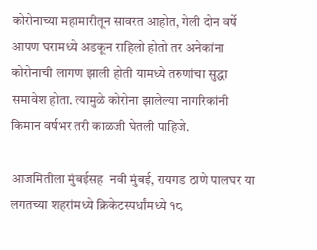कोरोनाच्या महामारीतून सावरत आहोत, गेली दोन वर्षे आपण घरामध्ये अडकून राहिलो होतो तर अनेकांना कोरोनाची लागण झाली होती यामध्ये तरुणांचा सुद्धा समावेश होता. त्यामुळे कोरोना झालेल्या नागरिकांनी किमान वर्षभर तरी काळजी घेतली पाहिजे.

आजमितीला मुंबईसह  नवी मुंबई, रायगड ठाणे पालघर या लगतच्या शहरांमध्ये क्रिकेटस्पर्धांमध्ये १८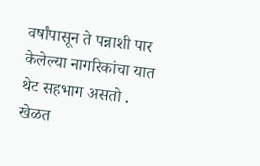वर्षांपासून ते पन्नाशी पार केलेल्या नागरिकांचा यात थेट सहभाग असतो . खेळत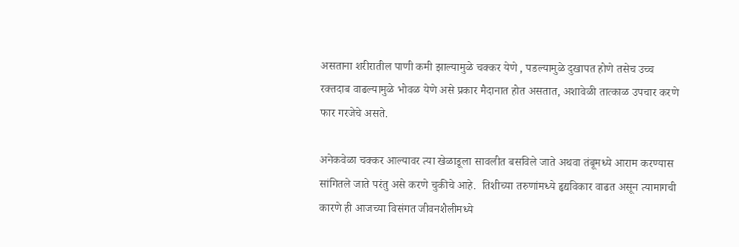असताना शरीरातील पाणी कमी झाल्यामुळे चक्कर येणे , पडल्यामुळे दुखापत होणे तसेच उच्च रक्तदाब वाढल्यामुळे भोवळ येणे असे प्रकार मैदानात होत असतात, अशावेळी तात्काळ उपचार करणे फार गरजेचे असते.

अनेकवेळा चक्कर आल्यावर त्या खेळाडूला सावलीत बसविले जाते अथवा तंबूमध्ये आराम करण्यास सांगितले जाते परंतु असे करणे चुकीचे आहे.  तिशीच्या तरुणांमध्ये हृद्यविकार वाढत असून त्यामागची कारणे ही आजच्या विसंगत जीवनशैलीमध्ये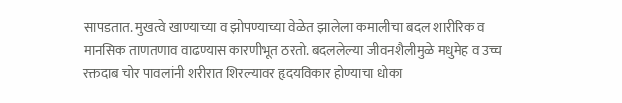सापडतात. मुखत्वे खाण्याच्या व झोपण्याच्या वेळेत झालेला कमालीचा बदल शारीरिक व मानसिक ताणतणाव वाढण्यास कारणीभूत ठरतो. बदललेल्या जीवनशैलीमुळे मधुमेह व उच्च रक्तदाब चोर पावलांनी शरीरात शिरल्यावर हृदयविकार होण्याचा धोका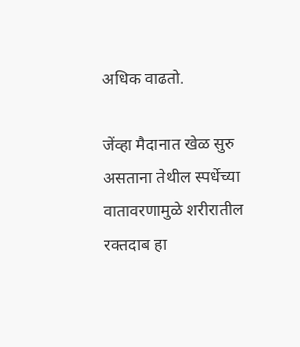अधिक वाढतो.

जेंव्हा मैदानात खेळ सुरु असताना तेथील स्पर्धेच्या वातावरणामुळे शरीरातील रक्तदाब हा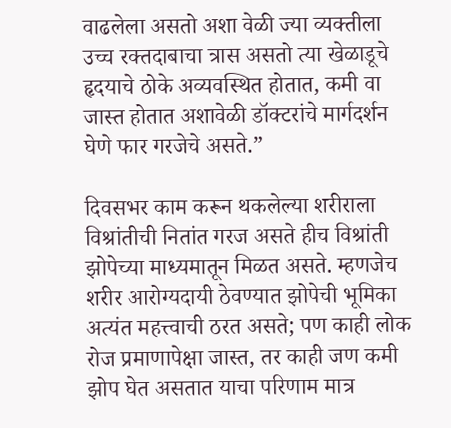वाढलेला असतो अशा वेळी ज्या व्यक्तीला उच्च रक्तदाबाचा त्रास असतो त्या खेळाडूचे  हृदयाचे ठोके अव्यवस्थित होतात, कमी वा जास्त होतात अशावेळी डॉक्टरांचे मार्गदर्शन घेणे फार गरजेचे असते.”

दिवसभर काम करून थकलेल्या शरीराला विश्रांतीची नितांत गरज असते हीच विश्रांती झोपेच्या माध्यमातून मिळत असते. म्हणजेच शरीर आरोग्यदायी ठेवण्यात झोपेची भूमिका अत्यंत महत्त्वाची ठरत असते; पण काही लोक रोज प्रमाणापेक्षा जास्त, तर काही जण कमी झोप घेत असतात याचा परिणाम मात्र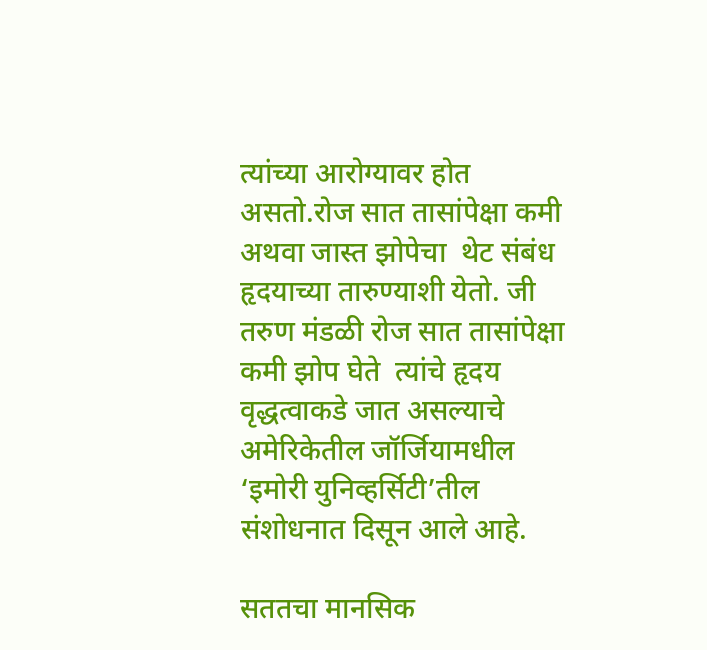त्यांच्या आरोग्यावर होत असतो.रोज सात तासांपेक्षा कमी अथवा जास्त झोपेचा  थेट संबंध हृदयाच्या तारुण्याशी येतो. जी तरुण मंडळी रोज सात तासांपेक्षा कमी झोप घेते  त्यांचे हृदय वृद्धत्वाकडे जात असल्याचे  अमेरिकेतील जॉर्जियामधील ‘इमोरी युनिव्हर्सिटी’तील संशोधनात दिसून आले आहे.

सततचा मानसिक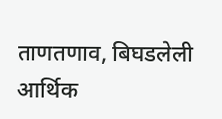ताणतणाव, बिघडलेली आर्थिक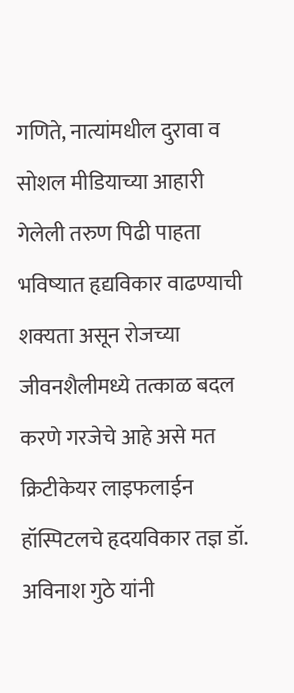गणिते, नात्यांमधील दुरावा व सोशल मीडियाच्या आहारी गेलेली तरुण पिढी पाहता भविष्यात हृद्यविकार वाढण्याची शक्यता असून रोजच्या जीवनशैलीमध्ये तत्काळ बदल करणे गरजेचे आहे असे मत क्रिटीकेयर लाइफलाईन हॉस्पिटलचे हृदयविकार तज्ञ डॉ. अविनाश गुठे यांनी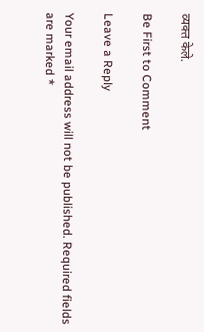व्यक्त केले.

Be First to Comment

Leave a Reply

Your email address will not be published. Required fields are marked *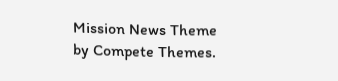Mission News Theme by Compete Themes.